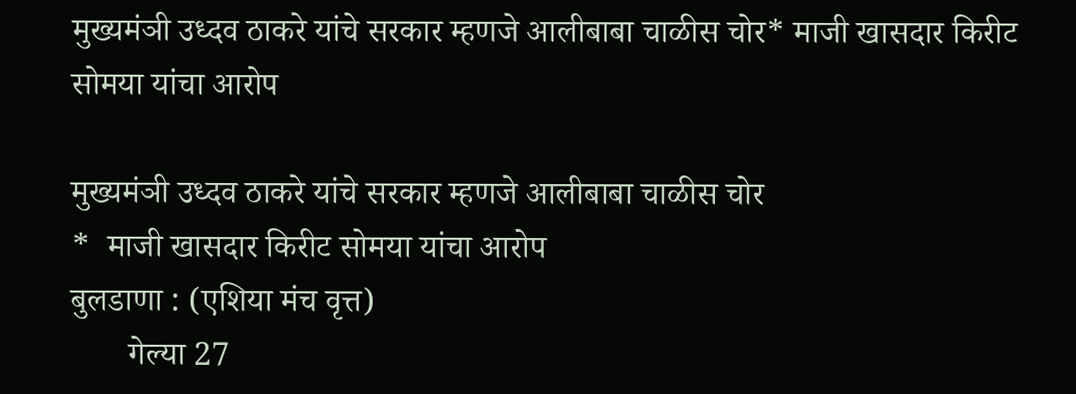मुख्यमंञी उध्दव ठाकरे यांचे सरकार म्हणजे आलीबाबा चाळीस चोर* माजी खासदार किरीट सोमया यांचा आरोप

मुख्यमंञी उध्दव ठाकरे यांचे सरकार म्हणजे आलीबाबा चाळीस चोर
*  माजी खासदार किरीट सोमया यांचा आरोप
बुलडाणा : (एशिया मंच वृत्त)
       गेल्या 27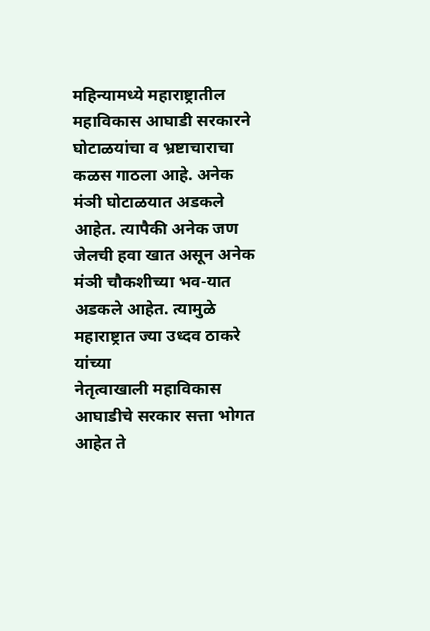महिन्यामध्ये महाराष्ट्रातील महाविकास आघाडी सरकारने घोटाळयांचा व भ्रष्टाचाराचा कळस गाठला आहे. अनेक मंञी घोटाळयात अडकले
आहेत. त्यापैकी अनेक जण जेलची हवा खात असून अनेक मंञी चौकशीच्या भव-यात अडकले आहेत. त्यामुळे महाराष्ट्रात ज्या उध्दव ठाकरे यांच्या
नेतृत्वाखाली महाविकास आघाडीचे सरकार सत्ता भोगत आहेत ते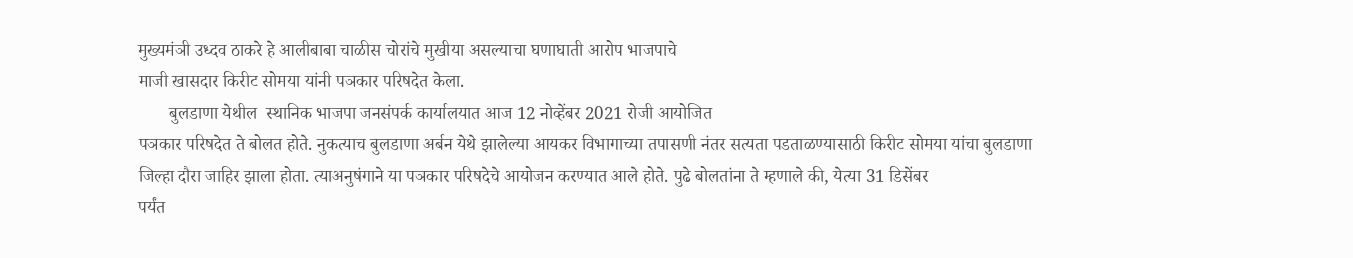मुख्यमंञी उध्दव ठाकरे हे आलीबाबा चाळीस चोरांचे मुखीया असल्याचा घणाघाती आरोप भाजपाचे
माजी खासदार किरीट सोमया यांनी पञकार परिषदेत केला.
       बुलडाणा येथील  स्थानिक भाजपा जनसंपर्क कार्यालयात आज 12 नोव्हेंबर 2021 रोजी आयोजित
पञकार परिषदेत ते बोलत होते. नुकत्याच बुलडाणा अर्बन येथे झालेल्या आयकर विभागाच्या तपासणी नंतर सत्यता पडताळण्यासाठी किरीट सोमया यांचा बुलडाणा
जिल्हा दौरा जाहिर झाला होता. त्याअनुषंगाने या पञकार परिषदेचे आयोजन करण्यात आले होते. पुढे बोलतांना ते म्हणाले की, येत्या 31 डिसेंबर
पर्यंत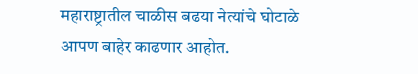महाराष्ट्रातील चाळीस बढया नेत्यांचे घोटाळे आपण बाहेर काढणार आहोत.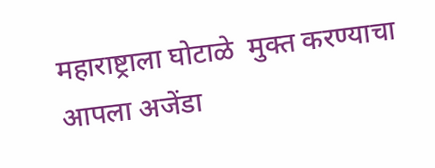महाराष्ट्राला घोटाळे  मुक्त करण्याचा आपला अजेंडा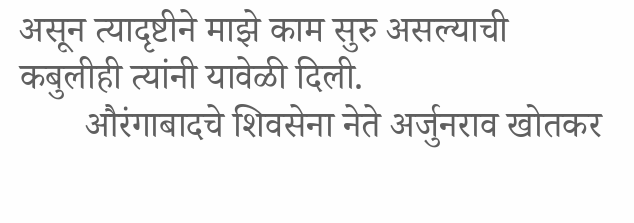असून त्यादृष्टीने माझे काम सुरु असल्याची कबुलीही त्यांनी यावेळी दिली.
       औरंगाबादचे शिवसेना नेते अर्जुनराव खोतकर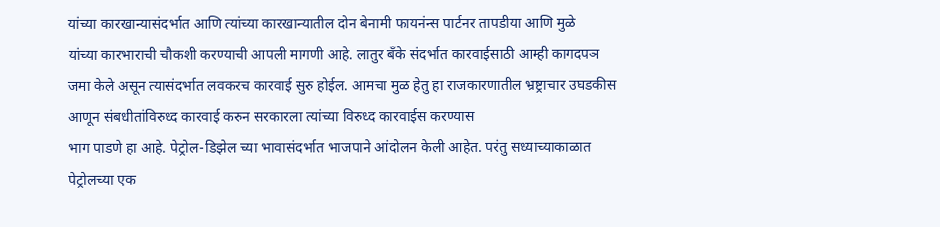यांच्या कारखान्यासंदर्भात आणि त्यांच्या कारखान्यातील दोन बेनामी फायनंन्स पार्टनर तापडीया आणि मुळे
यांच्या कारभाराची चौकशी करण्याची आपली मागणी आहे. लातुर बॅंके संदर्भात कारवाईसाठी आम्ही कागदपञ जमा केले असून त्यासंदर्भात लवकरच कारवाई सुरु होईल. आमचा मुळ हेतु हा राजकारणातील भ्रष्ट्राचार उघडकीस आणून संबधीतांविरुध्द कारवाई करुन सरकारला त्यांच्या विरुध्द कारवाईस करण्यास
भाग पाडणे हा आहे. पेट्रोल-डिझेल च्या भावासंदर्भात भाजपाने आंदोलन केली आहेत. परंतु सध्याच्याकाळात पेट्रोलच्या एक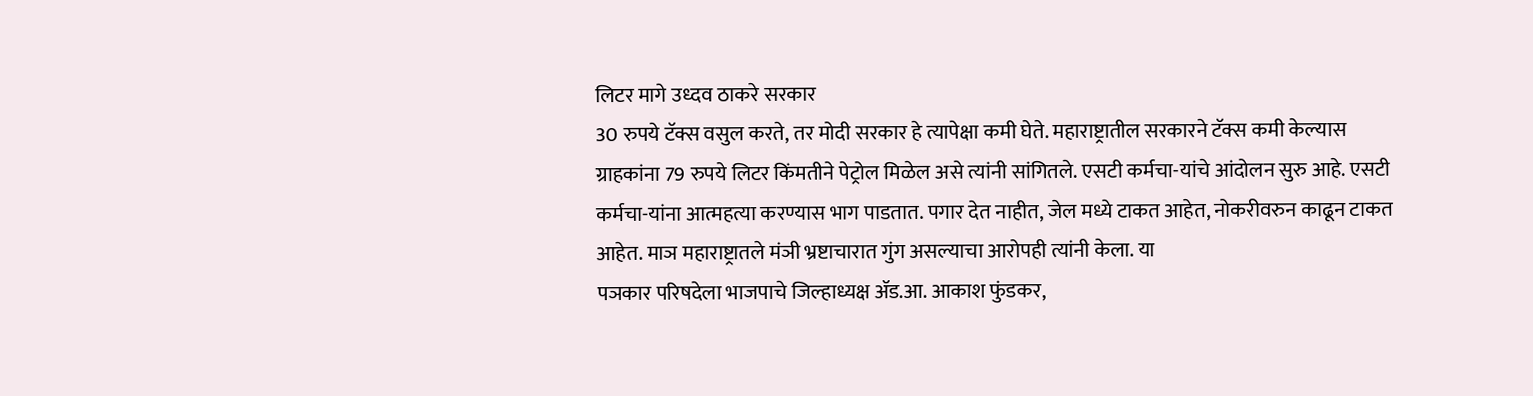लिटर मागे उध्दव ठाकरे सरकार
30 रुपये टॅक्स वसुल करते, तर मोदी सरकार हे त्यापेक्षा कमी घेते. महाराष्ट्रातील सरकारने टॅक्स कमी केल्यास ग्राहकांना 79 रुपये लिटर किंमतीने पेट्रोल मिळेल असे त्यांनी सांगितले. एसटी कर्मचा-यांचे आंदोलन सुरु आहे. एसटी कर्मचा-यांना आत्महत्या करण्यास भाग पाडतात. पगार देत नाहीत, जेल मध्ये टाकत आहेत, नोकरीवरुन काढून टाकत आहेत. माञ महाराष्ट्रातले मंञी भ्रष्टाचारात गुंग असल्याचा आरोपही त्यांनी केला. या
पञकार परिषदेला भाजपाचे जिल्हाध्यक्ष ॲड.आ. आकाश फुंडकर,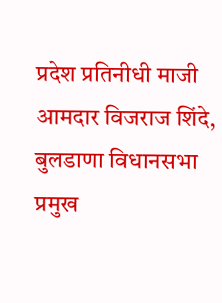प्रदेश प्रतिनीधी माजी आमदार विजराज शिंदे, बुलडाणा विधानसभा प्रमुख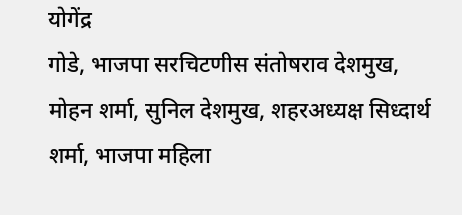योगेंद्र
गोडे, भाजपा सरचिटणीस संतोषराव देशमुख, मोहन शर्मा, सुनिल देशमुख, शहरअध्यक्ष सिध्दार्थ शर्मा, भाजपा महिला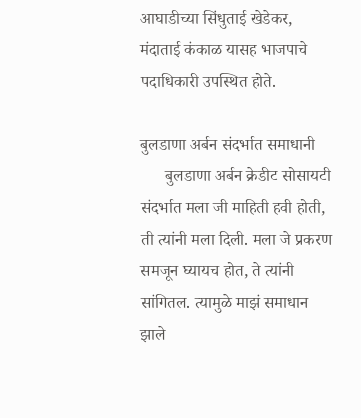आघाडीच्या सिंधुताई खेडेकर,
मंदाताई कंकाळ यासह भाजपाचे पदाधिकारी उपस्थित होते.

बुलडाणा अर्बन संदर्भात समाधानी
      बुलडाणा अर्बन क्रेडीट सोसायटी संदर्भात मला जी माहिती हवी होती, ती त्यांनी मला दिली. मला जे प्रकरण समजून घ्यायच होत, ते त्यांनी सांगितल. त्यामुळे माझं समाधान झाले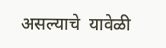असल्याचे  यावेळी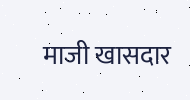माजी खासदार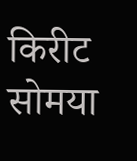किरीट सोमया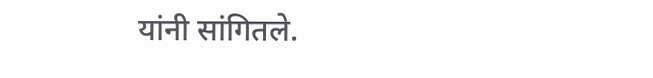यांनी सांगितले.